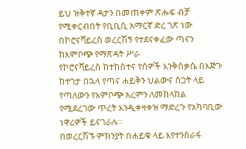ይህ ዝቅተኛ ዳታን በመጠቀም ጽሑፍ ብቻ የሚቀርብበት የቢቢሲ አማርኛ ድረ ገጽ ነው
በኮሮናቫይረስ ወረርሽኝ የተደናቀፈው ጣናን ከእምቦጭ የማጽዳት ሥራ
የኮሮናቫይረስ ከተከሰተና የሰዎች እንቅስቃሴ በእጅጉ ከተገታ በኋላ የጣና ሐይቅን ህልውና ስጋት ላይ የጣለውን የእምቦጭ አረምን ለመከላከል የሚደረገው ጥረት እንዲቀዛቀዝ ማድረጉ የአካባቢው ነዋሪዎች ይናገራሉ።
በወረርሽኙ ምክንያት በሐይቁ ላይ እየተንሰራፋ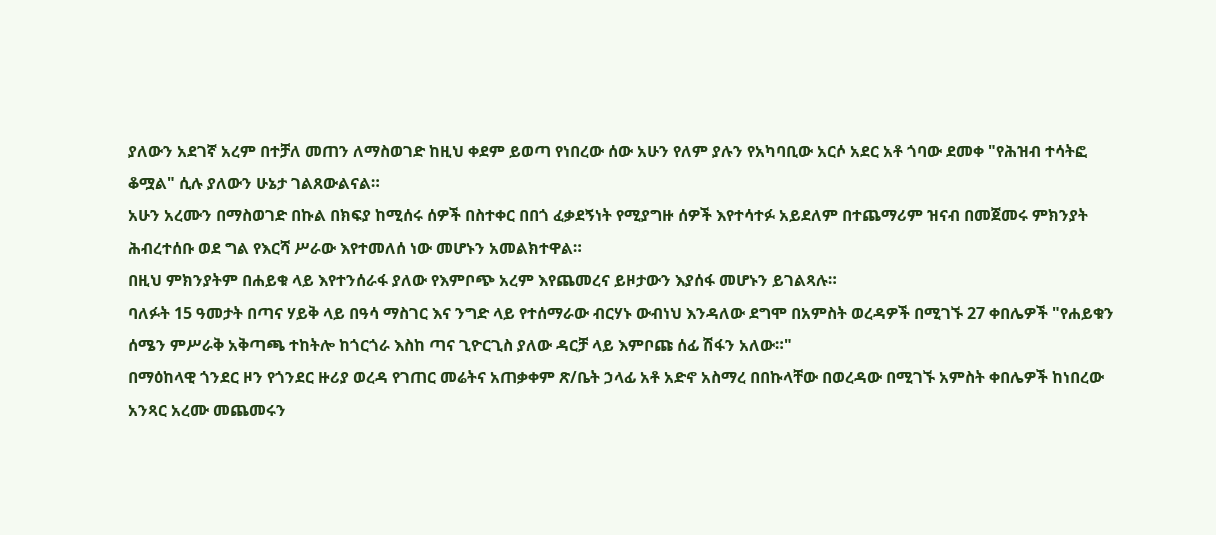ያለውን አደገኛ አረም በተቻለ መጠን ለማስወገድ ከዚህ ቀደም ይወጣ የነበረው ሰው አሁን የለም ያሉን የአካባቢው አርሶ አደር አቶ ጎባው ደመቀ "የሕዝብ ተሳትፎ ቆሟል" ሲሉ ያለውን ሁኔታ ገልጸውልናል።
አሁን አረሙን በማስወገድ በኩል በክፍያ ከሚሰሩ ሰዎች በስተቀር በበጎ ፈቃደኝነት የሚያግዙ ሰዎች እየተሳተፉ አይደለም በተጨማሪም ዝናብ በመጀመሩ ምክንያት ሕብረተሰቡ ወደ ግል የእርሻ ሥራው እየተመለሰ ነው መሆኑን አመልክተዋል።
በዚህ ምክንያትም በሐይቁ ላይ እየተንሰራፋ ያለው የእምቦጭ አረም እየጨመረና ይዞታውን እያሰፋ መሆኑን ይገልጻሉ።
ባለፉት 15 ዓመታት በጣና ሃይቅ ላይ በዓሳ ማስገር እና ንግድ ላይ የተሰማራው ብርሃኑ ውብነህ እንዳለው ደግሞ በአምስት ወረዳዎች በሚገኙ 27 ቀበሌዎች "የሐይቁን ሰሜን ምሥራቅ አቅጣጫ ተከትሎ ከጎርጎራ እስከ ጣና ጊዮርጊስ ያለው ዳርቻ ላይ እምቦጩ ሰፊ ሽፋን አለው።"
በማዕከላዊ ጎንደር ዞን የጎንደር ዙሪያ ወረዳ የገጠር መሬትና አጠቃቀም ጽ/ቤት ኃላፊ አቶ አድኖ አስማረ በበኩላቸው በወረዳው በሚገኙ አምስት ቀበሌዎች ከነበረው አንጻር አረሙ መጨመሩን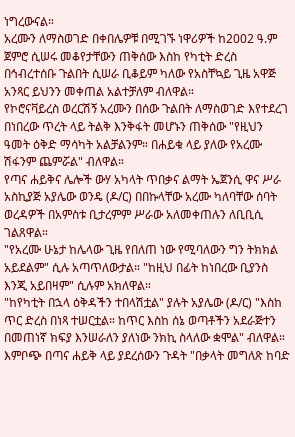ነግረውናል።
አረሙን ለማስወገድ በቀበሌዎቹ በሚገኙ ነዋሪዎች ከ2002 ዓ.ም ጀምሮ ሲሠሩ መቆየታቸውን ጠቅሰው እስከ የካቲት ድረስ በኅብረተሰቡ ጉልበት ሲሠራ ቢቆይም ካለው የአስቸኳይ ጊዜ አዋጅ አንጻር ይህንን መቀጠል አልተቻለም ብለዋል።
የኮሮናቫይረስ ወረርሽኝ አረሙን በሰው ጉልበት ለማስወገድ እየተደረገ በነበረው ጥረት ላይ ትልቅ እንቅፋት መሆኑን ጠቅሰው "የዚህን ዓመት ዕቅድ ማሳካት አልቻልንም። በሐይቁ ላይ ያለው የአረሙ ሽፋንም ጨምሯል" ብለዋል።
የጣና ሐይቅና ሌሎች ውሃ አካላት ጥበቃና ልማት ኤጀንሲ ዋና ሥራ አስኪያጅ አያሌው ወንዴ (ዶ/ር) በበኩላቸው አረሙ ካለባቸው ሰባት ወረዳዎች በአምስቱ ቢታረምም ሥራው አለመቀጠሉን ለቢቢሲ ገልጸዋል።
"የአረሙ ሁኔታ ከሌላው ጊዜ የበለጠ ነው የሚባለውን ግን ትክክል አይደልም" ሲሉ አጣጥለውታል። "ከዚህ በፊት ከነበረው ቢያንስ እንጂ አይበዛም" ሲሉም አክለዋል።
"ከየካቲት በኋላ ዕቅዳችን ተበላሽቷል" ያሉት አያሌው (ዶ/ር) "እስከ ጥር ድረስ በነጻ ተሠርቷል። ከጥር እስከ ሰኔ ወጣቶችን አደራጅተን በመጠነኛ ክፍያ እንሠራለን ያለነው ንክኪ ስላለው ቋሞል" ብለዋል።
እምቦጭ በጣና ሐይቅ ላይ ያደረሰውን ጉዳት "በቃላት መግለጽ ከባድ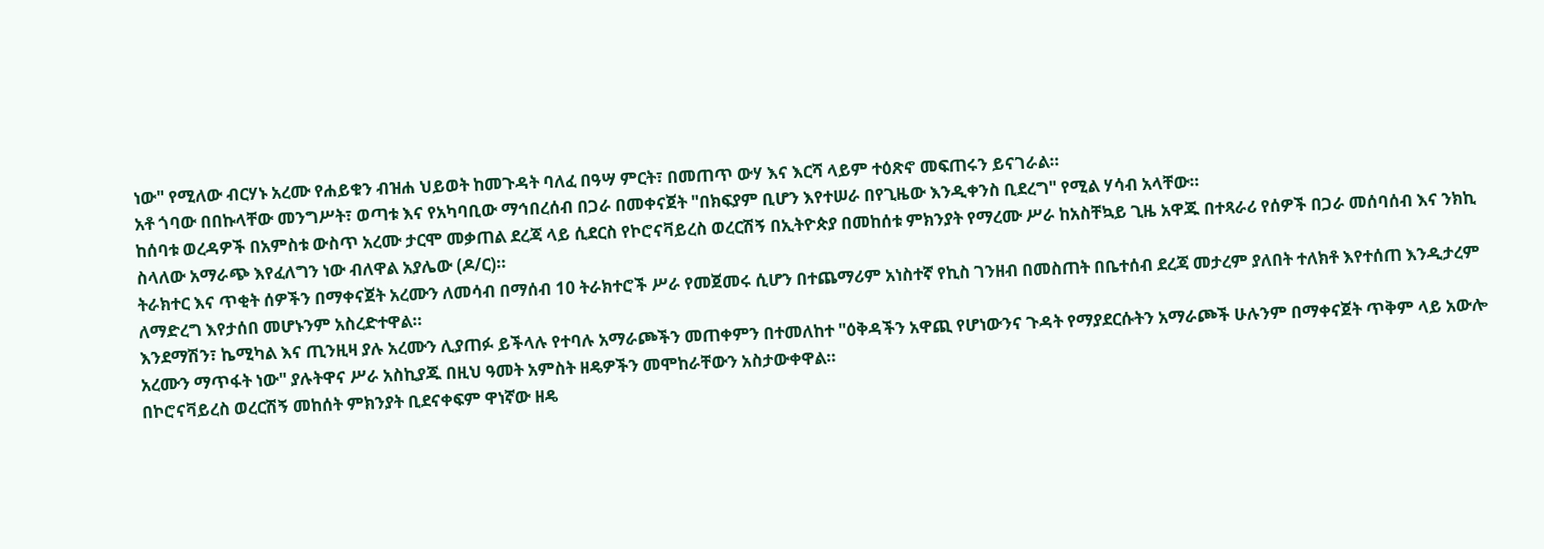ነው" የሚለው ብርሃኑ አረሙ የሐይቁን ብዝሐ ህይወት ከመጉዳት ባለፈ በዓሣ ምርት፣ በመጠጥ ውሃ እና እርሻ ላይም ተዕጽኖ መፍጠሩን ይናገራል።
አቶ ጎባው በበኩላቸው መንግሥት፣ ወጣቱ እና የአካባቢው ማኅበረሰብ በጋራ በመቀናጀት "በክፍያም ቢሆን እየተሠራ በየጊዜው እንዲቀንስ ቢደረግ" የሚል ሃሳብ አላቸው።
ከሰባቱ ወረዳዎች በአምስቱ ውስጥ አረሙ ታርሞ መቃጠል ደረጃ ላይ ሲደርስ የኮሮናቫይረስ ወረርሽኝ በኢትዮጵያ በመከሰቱ ምክንያት የማረሙ ሥራ ከአስቸኳይ ጊዜ አዋጁ በተጻራሪ የሰዎች በጋራ መሰባሰብ እና ንክኪ ስላለው አማራጭ እየፈለግን ነው ብለዋል አያሌው (ዶ/ር)።
ትራክተር እና ጥቂት ሰዎችን በማቀናጀት አረሙን ለመሳብ በማሰብ 10 ትራክተሮች ሥራ የመጀመሩ ሲሆን በተጨማሪም አነስተኛ የኪስ ገንዘብ በመስጠት በቤተሰብ ደረጃ መታረም ያለበት ተለክቶ እየተሰጠ እንዲታረም ለማድረግ እየታሰበ መሆኑንም አስረድተዋል።
እንደማሽን፣ ኬሚካል እና ጢንዚዛ ያሉ አረሙን ሊያጠፉ ይችላሉ የተባሉ አማራጮችን መጠቀምን በተመለከተ "ዕቅዳችን አዋጪ የሆነውንና ጉዳት የማያደርሱትን አማራጮች ሁሉንም በማቀናጀት ጥቅም ላይ አውሎ አረሙን ማጥፋት ነው" ያሉትዋና ሥራ አስኪያጁ በዚህ ዓመት አምስት ዘዴዎችን መሞከራቸውን አስታውቀዋል።
በኮሮናቫይረስ ወረርሽኝ መከሰት ምክንያት ቢደናቀፍም ዋነኛው ዘዴ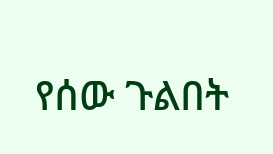የሰው ጉልበት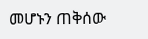መሆኑን ጠቅሰው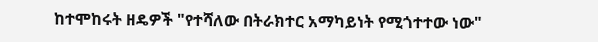ከተሞከሩት ዘዴዎች "የተሻለው በትራክተር አማካይነት የሚጎተተው ነው"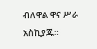ብለዋል ዋና ሥራ አስኪያጁ።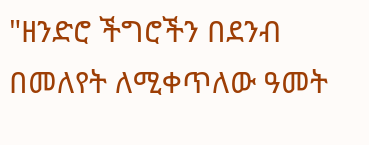"ዘንድሮ ችግሮችን በደንብ በመለየት ለሚቀጥለው ዓመት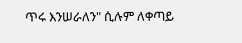ጥሩ እንሠራለን" ሲሉም ለቀጣይ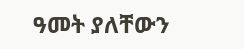ዓመት ያለቸውን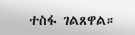ተስፋ ገልጸዋል።